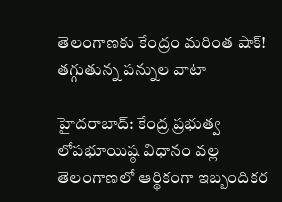తెలంగాణకు కేంద్రం మరింత షాక్! తగ్గుతున్న పన్నుల వాటా

హైదరాబాద్: కేంద్ర ప్రభుత్వ లోపభూయిష్ఠ విధానం వల్ల తెలంగాణలో ఆర్థికంగా ఇబ్బందికర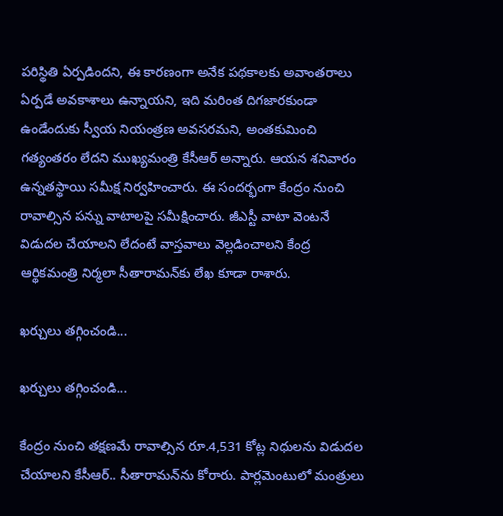పరిస్థితి ఏర్పడిందని, ఈ కారణంగా అనేక పథకాలకు అవాంతరాలు ఏర్పడే అవకాశాలు ఉన్నాయని, ఇది మరింత దిగజారకుండా ఉండేందుకు స్వీయ నియంత్రణ అవసరమని, అంతకుమించి గత్యంతరం లేదని ముఖ్యమంత్రి కేసీఆర్ అన్నారు. ఆయన శనివారం ఉన్నతస్థాయి సమీక్ష నిర్వహించారు. ఈ సందర్భంగా కేంద్రం నుంచి రావాల్సిన పన్ను వాటాలపై సమీక్షించారు. జీఎస్టీ వాటా వెంటనే విడుదల చేయాలని లేదంటే వాస్తవాలు వెల్లడించాలని కేంద్ర ఆర్థికమంత్రి నిర్మలా సీతారామన్‌కు లేఖ కూడా రాశారు.

ఖర్చులు తగ్గించండి...

ఖర్చులు తగ్గించండి...

కేంద్రం నుంచి తక్షణమే రావాల్సిన రూ.4,531 కోట్ల నిధులను విడుదల చేయాలని కేసీఆర్.. సీతారామన్‌ను కోరారు. పార్లమెంటులో మంత్రులు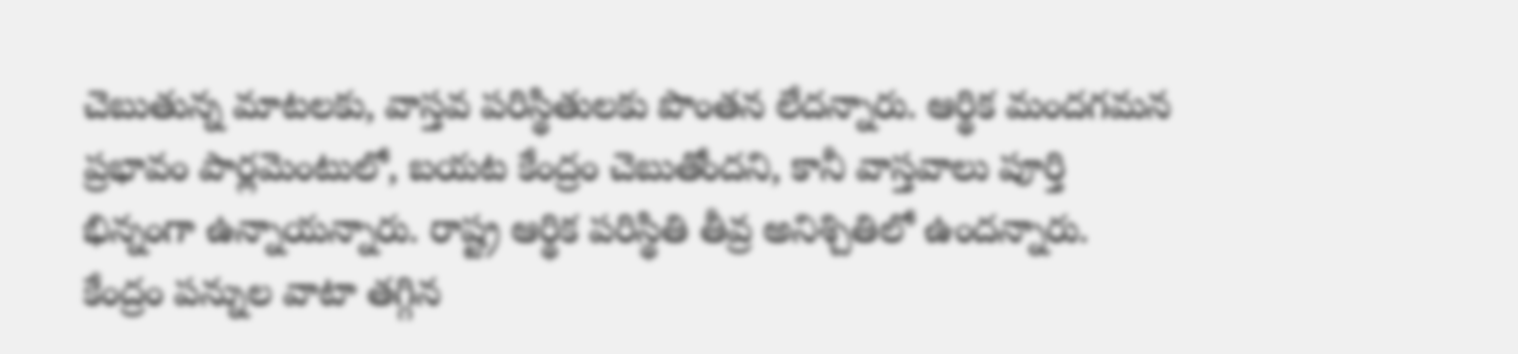చెబుతున్న మాటలకు, వాస్తవ పరిస్థితులకు పొంతన లేదన్నారు. ఆర్థిక మందగమన ప్రభావం పార్లమెంటులో, బయట కేంద్రం చెబుతోందని, కానీ వాస్తవాలు పూర్తి భిన్నంగా ఉన్నాయన్నారు. రాష్ట్ర ఆర్థిక పరిస్థితి తీవ్ర అనిశ్చితిలో ఉందన్నారు. కేంద్రం పన్నుల వాటా తగ్గిన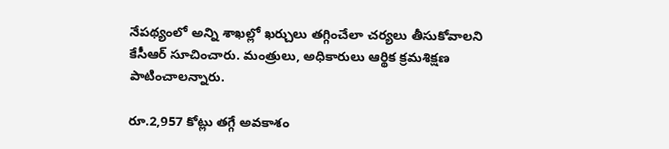నేపథ్యంలో అన్ని శాఖల్లో ఖర్చులు తగ్గించేలా చర్యలు తీసుకోవాలని కేసీఆర్ సూచించారు. మంత్రులు, అధికారులు ఆర్థిక క్రమశిక్షణ పాటించాలన్నారు.

రూ.2,957 కోట్లు తగ్గే అవకాశం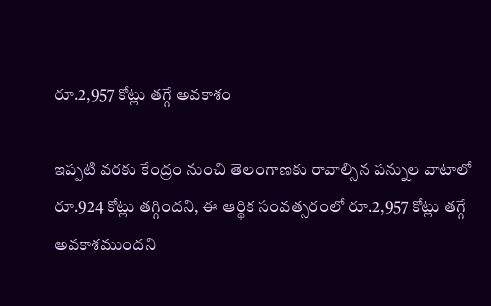రూ.2,957 కోట్లు తగ్గే అవకాశం

ఇప్పటి వరకు కేంద్రం నుంచి తెలంగాణకు రావాల్సిన పన్నుల వాటాలో రూ.924 కోట్లు తగ్గిందని, ఈ ఆర్థిక సంవత్సరంలో రూ.2,957 కోట్లు తగ్గే అవకాశముందని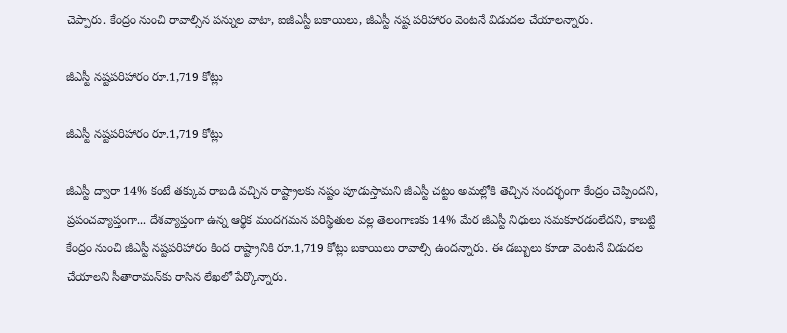చెప్పారు. కేంద్రం నుంచి రావాల్సిన పన్నుల వాటా, ఐజీఎస్టీ బకాయిలు, జీఎస్టీ నష్ట పరిహారం వెంటనే విడుదల చేయాలన్నారు.

జీఎస్టీ నష్టపరిహారం రూ.1,719 కోట్లు

జీఎస్టీ నష్టపరిహారం రూ.1,719 కోట్లు

జీఎస్టీ ద్వారా 14% కంటే తక్కువ రాబడి వచ్చిన రాష్ట్రాలకు నష్టం పూడుస్తామని జీఎస్టీ చట్టం అమల్లోకి తెచ్చిన సందర్భంగా కేంద్రం చెప్పిందని, ప్రపంచవ్యాప్తంగా... దేశవ్యాప్తంగా ఉన్న ఆర్థిక మందగమన పరిస్థితుల వల్ల తెలంగాణకు 14% మేర జీఎస్టీ నిధులు సమకూరడంలేదని, కాబట్టి కేంద్రం నుంచి జీఎస్టీ నష్టపరిహారం కింద రాష్ట్రానికి రూ.1,719 కోట్లు బకాయిలు రావాల్సి ఉందన్నారు. ఈ డబ్బులు కూడా వెంటనే విడుదల చేయాలని సీతారామన్‌కు రాసిన లేఖలో పేర్కొన్నారు.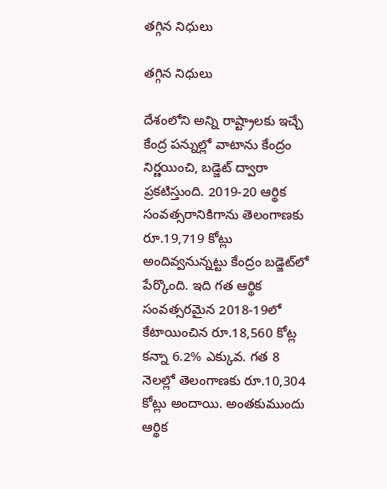తగ్గిన నిధులు

తగ్గిన నిధులు

దేశంలోని అన్ని రాష్ట్రాలకు ఇచ్చే కేంద్ర పన్నుల్లో వాటాను కేంద్రం నిర్ణయించి, బడ్జెట్ ద్వారా ప్రకటిస్తుంది. 2019-20 ఆర్థిక సంవత్సరానికిగాను తెలంగాణకు రూ.19,719 కోట్లు అందివ్వనున్నట్టు కేంద్రం బడ్జెట్‌లో పేర్కొంది. ఇది గత ఆర్థిక సంవత్సరమైన 2018-19లో కేటాయించిన రూ.18,560 కోట్ల కన్నా 6.2% ఎక్కువ. గత 8 నెలల్లో తెలంగాణకు రూ.10,304 కోట్లు అందాయి. అంతకుముందు ఆర్థిక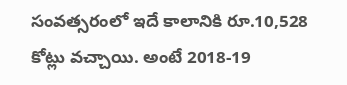సంవత్సరంలో ఇదే కాలానికి రూ.10,528 కోట్లు వచ్చాయి. అంటే 2018-19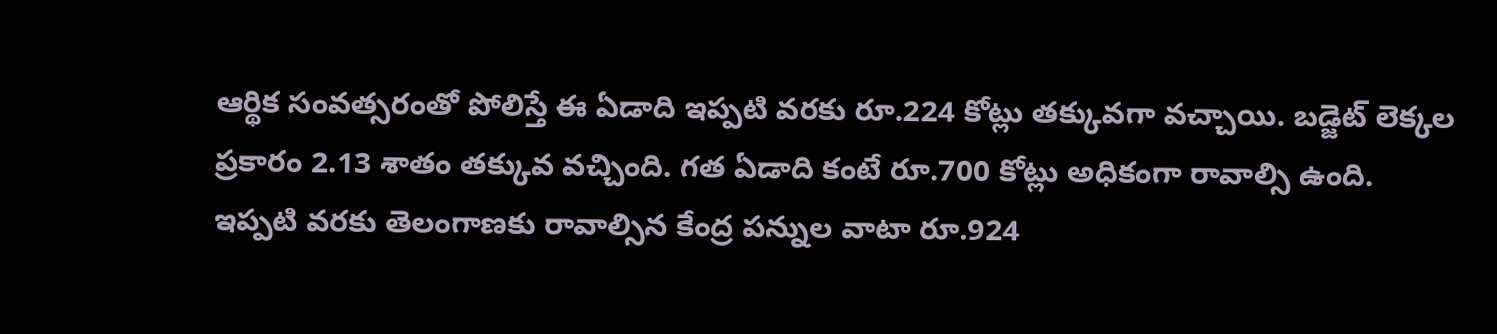ఆర్థిక సంవత్సరంతో పోలిస్తే ఈ ఏడాది ఇప్పటి వరకు రూ.224 కోట్లు తక్కువగా వచ్చాయి. బడ్జెట్ లెక్కల ప్రకారం 2.13 శాతం తక్కువ వచ్చింది. గత ఏడాది కంటే రూ.700 కోట్లు అధికంగా రావాల్సి ఉంది. ఇప్పటి వరకు తెలంగాణకు రావాల్సిన కేంద్ర పన్నుల వాటా రూ.924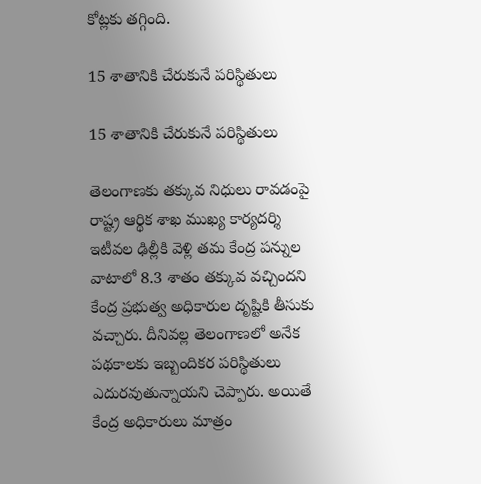కోట్లకు తగ్గింది.

15 శాతానికి చేరుకునే పరిస్థితులు

15 శాతానికి చేరుకునే పరిస్థితులు

తెలంగాణకు తక్కువ నిధులు రావడంపై రాష్ట్ర ఆర్థిక శాఖ ముఖ్య కార్యదర్శి ఇటీవల ఢిల్లీకి వెళ్లి తమ కేంద్ర పన్నుల వాటాలో 8.3 శాతం తక్కువ వచ్చిందని కేంద్ర ప్రభుత్వ అధికారుల దృష్టికి తీసుకు వచ్చారు. దీనివల్ల తెలంగాణలో అనేక పథకాలకు ఇబ్బందికర పరిస్థితులు ఎదురవుతున్నాయని చెప్పారు. అయితే కేంద్ర అధికారులు మాత్రం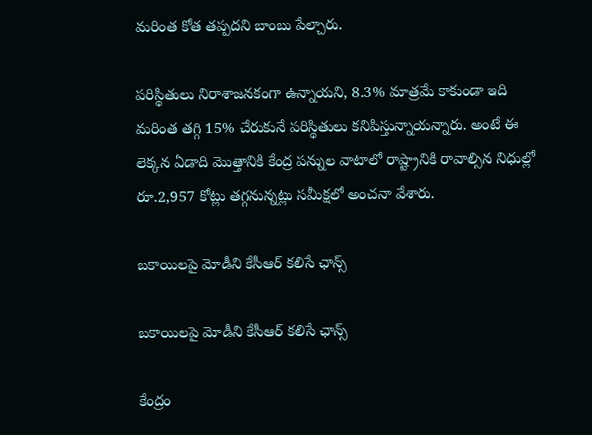మరింత కోత తప్పదని బాంబు పేల్చారు.

పరిస్థితులు నిరాశాజనకంగా ఉన్నాయని, 8.3% మాత్రమే కాకుండా ఇది మరింత తగ్గి 15% చేరుకునే పరిస్థితులు కనిపిస్తున్నాయన్నారు. అంటే ఈ లెక్కన ఏడాది మొత్తానికి కేంద్ర పన్నుల వాటాలో రాష్ట్రానికి రావాల్సిన నిధుల్లో రూ.2,957 కోట్లు తగ్గనున్నట్లు సమీక్షలో అంచనా వేశారు.

బకాయిలపై మోడీని కేసీఆర్ కలిసే ఛాన్స్

బకాయిలపై మోడీని కేసీఆర్ కలిసే ఛాన్స్

కేంద్రం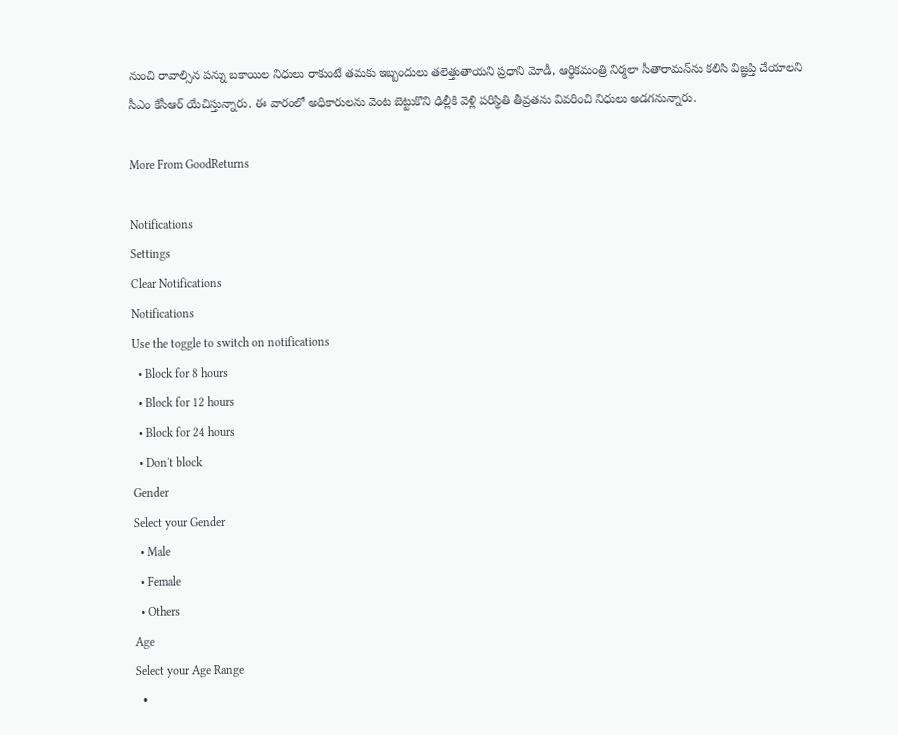నుంచి రావాల్సిన పన్ను బకాయిల నిధులు రాకుంటే తమకు ఇబ్బందులు తలెత్తుతాయని ప్రధాని మోడీ, ఆర్థికమంత్రి నిర్మలా సీతారామన్‌ను కలిసి విజ్ఞప్తి చేయాలని సీఎం కేసీఆర్ యేచిస్తున్నారు. ఈ వారంలో అధికారులను వెంట బెట్టుకొని ఢిల్లీకి వెళ్లి పరిస్థితి తీవ్రతను వివరించి నిధులు అడగనున్నారు.

More From GoodReturns

Notifications
Settings
Clear Notifications
Notifications
Use the toggle to switch on notifications
  • Block for 8 hours
  • Block for 12 hours
  • Block for 24 hours
  • Don't block
Gender
Select your Gender
  • Male
  • Female
  • Others
Age
Select your Age Range
  •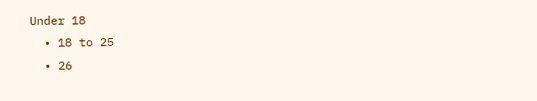Under 18
  • 18 to 25
  • 26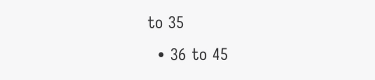to 35
  • 36 to 45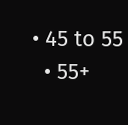• 45 to 55
  • 55+